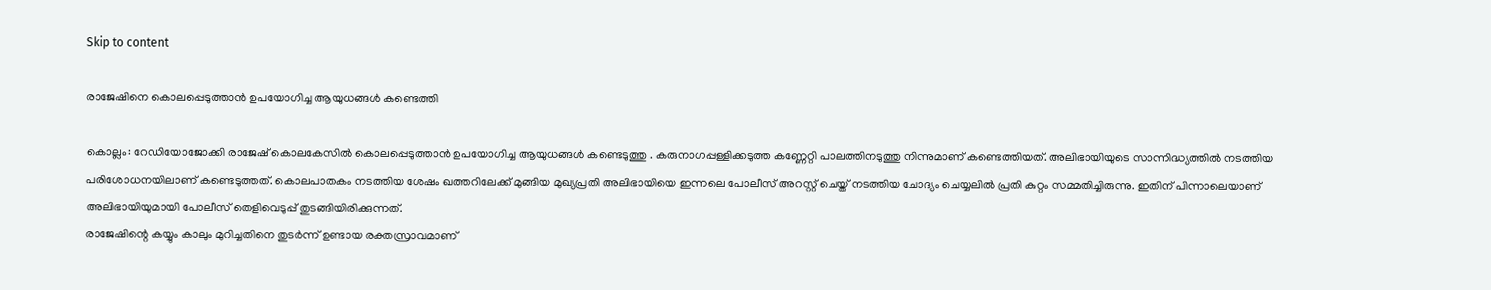Skip to content

രാജേഷിനെ കൊലപ്പെടുത്താന്‍ ഉപയോഗിച്ച ആയുധങ്ങള്‍ കണ്ടെത്തി

കൊല്ലം: റേഡിയോജോക്കി രാജേഷ് കൊലകേസില്‍ കൊലപ്പെടുത്താന്‍ ഉപയോഗിച്ച ആയുധങ്ങള്‍ കണ്ടെടുത്തു . കരുനാഗപ്പള്ളിക്കടുത്ത കണ്ണേറ്റി പാലത്തിനടുത്തു നിന്നുമാണ് കണ്ടെത്തിയത്. അലിഭായിയുടെ സാന്നിദ്ധ്യത്തില്‍ നടത്തിയ പരിശോധനയിലാണ് കണ്ടെടുത്തത്. കൊലപാതകം നടത്തിയ ശേഷം ഖത്തറിലേക്ക് മുങ്ങിയ മുഖ്യപ്രതി അലിഭായിയെ ഇന്നലെ പോലീസ് അറസ്റ്റ് ചെയ്ത് നടത്തിയ ചോദ്യം ചെയ്യലില്‍ പ്രതി കുറ്റം സമ്മതിച്ചിരുന്നു. ഇതിന് പിന്നാലെയാണ് അലിഭായിയുമായി പോലീസ് തെളിവെടുപ്പ് തുടങ്ങിയിരിക്കുന്നത്.
രാജേഷിന്റെ കയ്യും കാലും മുറിച്ചതിനെ തുടര്‍ന്ന് ഉണ്ടായ രക്തസ്രാവമാണ്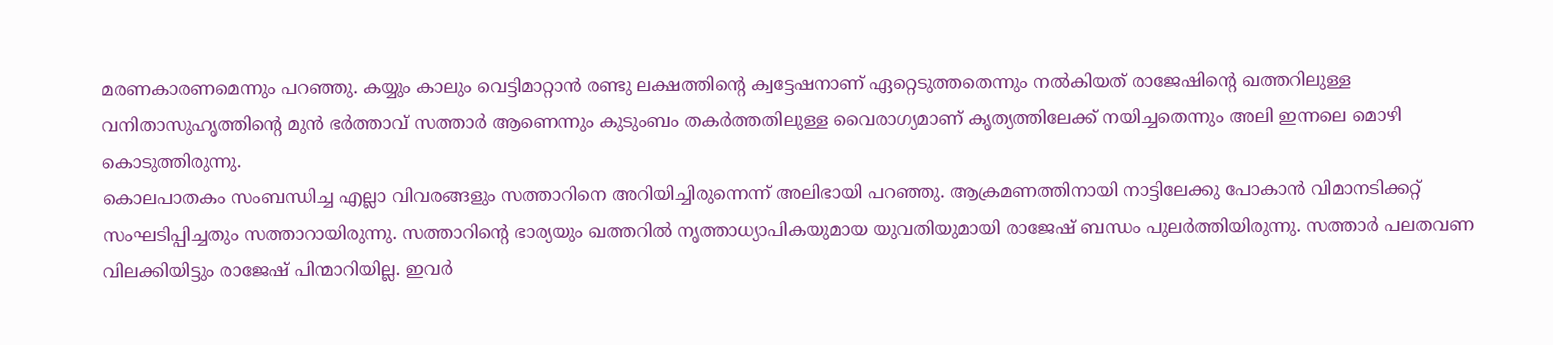മരണകാരണമെന്നും പറഞ്ഞു. കയ്യും കാലും വെട്ടിമാറ്റാന്‍ രണ്ടു ലക്ഷത്തിന്റെ ക്വട്ടേഷനാണ് ഏറ്റെടുത്തതെന്നും നല്‍കിയത് രാജേഷിന്റെ ഖത്തറിലുള്ള വനിതാസുഹൃത്തിന്റെ മുന്‍ ഭര്‍ത്താവ് സത്താര്‍ ആണെന്നും കുടുംബം തകര്‍ത്തതിലുള്ള വൈരാഗ്യമാണ് കൃത്യത്തിലേക്ക് നയിച്ചതെന്നും അലി ഇന്നലെ മൊഴി കൊടുത്തിരുന്നു.
കൊലപാതകം സംബന്ധിച്ച എല്ലാ വിവരങ്ങളും സത്താറിനെ അറിയിച്ചിരുന്നെന്ന് അലിഭായി പറഞ്ഞു. ആക്രമണത്തിനായി നാട്ടിലേക്കു പോകാന്‍ വിമാനടിക്കറ്റ് സംഘടിപ്പിച്ചതും സത്താറായിരുന്നു. സത്താറിന്റെ ഭാര്യയും ഖത്തറില്‍ നൃത്താധ്യാപികയുമായ യുവതിയുമായി രാജേഷ് ബന്ധം പുലര്‍ത്തിയിരുന്നു. സത്താര്‍ പലതവണ വിലക്കിയിട്ടും രാജേഷ് പിന്മാറിയില്ല. ഇവര്‍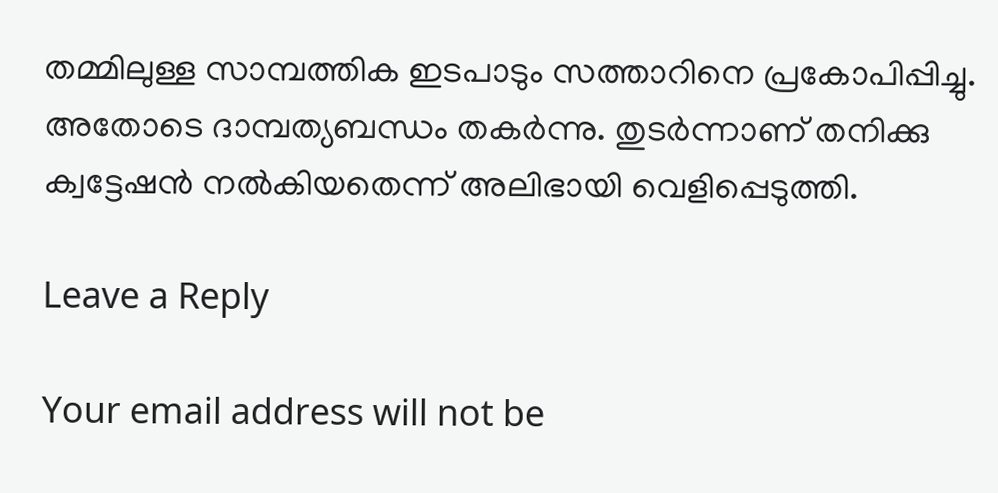തമ്മിലുള്ള സാമ്പത്തിക ഇടപാടും സത്താറിനെ പ്രകോപിപ്പിച്ചു. അതോടെ ദാമ്പത്യബന്ധം തകര്‍ന്നു. തുടര്‍ന്നാണ് തനിക്കു ക്വട്ടേഷന്‍ നല്‍കിയതെന്ന് അലിഭായി വെളിപ്പെടുത്തി.

Leave a Reply

Your email address will not be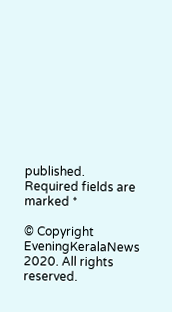published. Required fields are marked *

© Copyright EveningKeralaNews 2020. All rights reserved.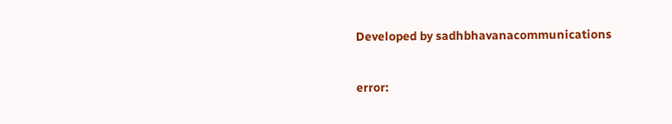Developed by sadhbhavanacommunications

error: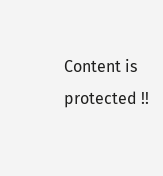Content is protected !!